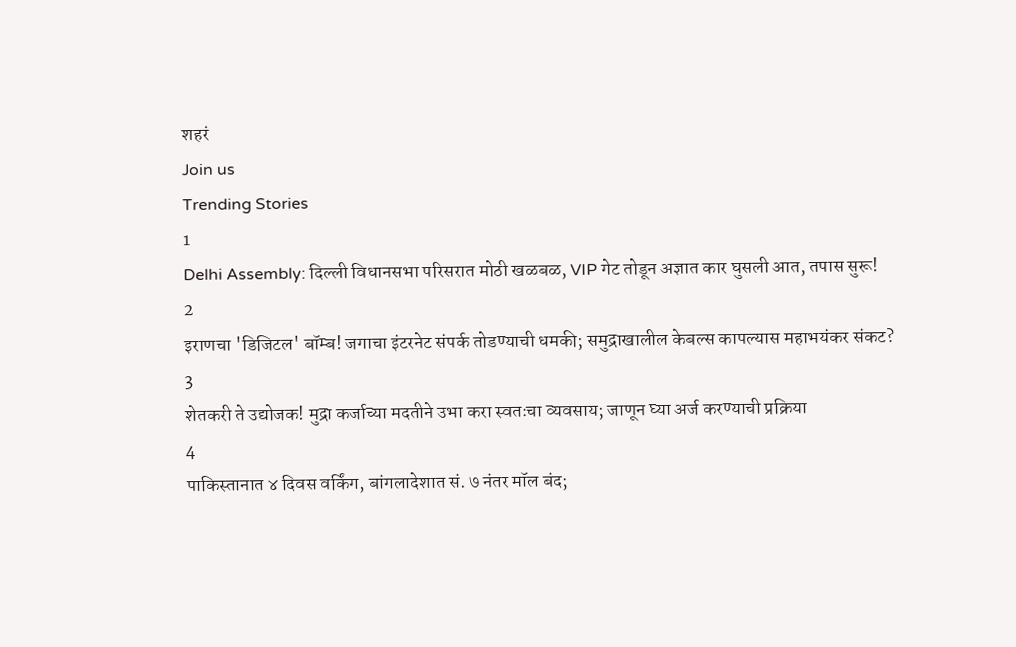शहरं
Join us
Trending Stories
1
Delhi Assembly: दिल्ली विधानसभा परिसरात मोठी खळबळ, VIP गेट तोडून अज्ञात कार घुसली आत, तपास सुरू!
2
इराणचा 'डिजिटल' बॉम्ब! जगाचा इंटरनेट संपर्क तोडण्याची धमकी; समुद्राखालील केबल्स कापल्यास महाभयंकर संकट?
3
शेतकरी ते उद्योजक! मुद्रा कर्जाच्या मदतीने उभा करा स्वतःचा व्यवसाय; जाणून घ्या अर्ज करण्याची प्रक्रिया
4
पाकिस्तानात ४ दिवस वर्किंग, बांगलादेशात सं. ७ नंतर मॉल बंद;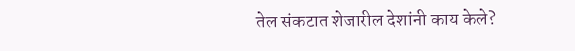तेल संकटात शेजारील देशांनी काय केले?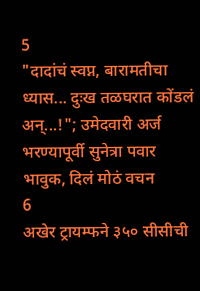5
"दादांचं स्वप्न, बारामतीचा ध्यास... दुःख तळघरात कोंडलं अन्...!"; उमेदवारी अर्ज भरण्यापूर्वी सुनेत्रा पवार भावुक, दिलं मोठं वचन
6
अखेर ट्रायम्फने ३५० सीसीची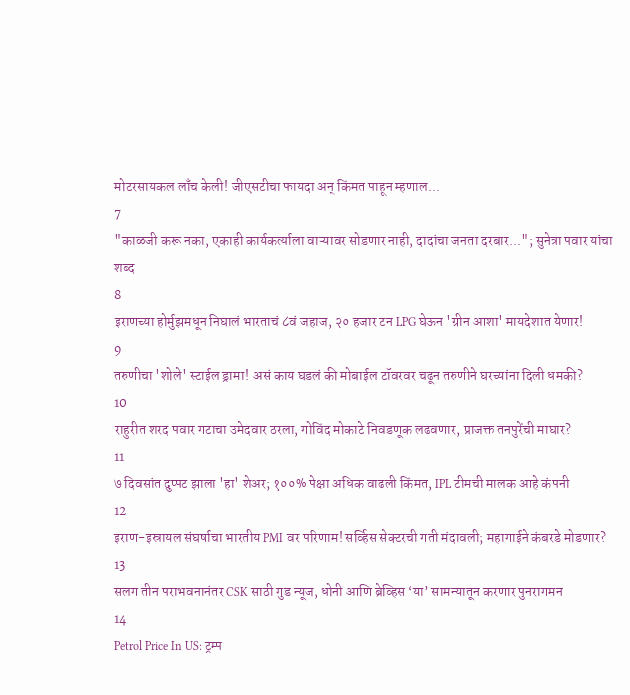मोटरसायकल लाँच केली! जीएसटीचा फायदा अन् किंमत पाहून म्हणाल...
7
"काळजी करू नका, एकाही कार्यकर्त्याला वाऱ्यावर सोडणार नाही, दादांचा जनता दरबार..."; सुनेत्रा पवार यांचा शब्द
8
इराणच्या होर्मुझमधून निघालं भारताचं ८वं जहाज, २० हजार टन LPG घेऊन 'ग्रीन आशा' मायदेशात येणार!
9
तरुणीचा 'शोले' स्टाईल ड्रामा! असं काय घडलं की मोबाईल टॉवरवर चढून तरुणीने घरच्यांना दिली धमकी?
10
राहुरीत शरद पवार गटाचा उमेदवार ठरला, गोविंद मोकाटे निवडणूक लढवणार, प्राजक्त तनपुरेंची माघार?
11
७ दिवसांत दुप्पट झाला 'हा' शेअर; १००% पेक्षा अधिक वाढली किंमत, IPL टीमची मालक आहे कंपनी
12
इराण-इस्रायल संघर्षाचा भारतीय PMI वर परिणाम! सर्व्हिस सेक्टरची गती मंदावली; महागाईने कंबरडे मोडणार?
13
सलग तीन पराभवनानंतर CSK साठी गुड न्यूज, धोनी आणि ब्रेव्हिस ‘या’ सामन्यातून करणार पुनरागमन
14
Petrol Price In US: ट्रम्प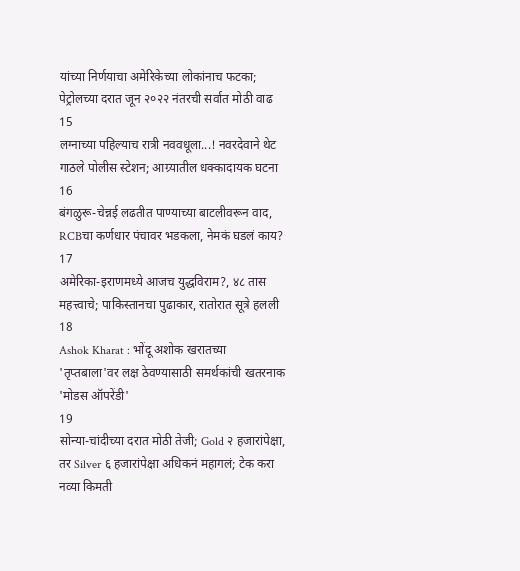यांच्या निर्णयाचा अमेरिकेच्या लोकांनाच फटका; पेट्रोलच्या दरात जून २०२२ नंतरची सर्वात मोठी वाढ
15
लग्नाच्या पहिल्याच रात्री नववधूला...! नवरदेवाने थेट गाठले पोलीस स्टेशन; आग्र्यातील धक्कादायक घटना
16
बंगळुरू-चेन्नई लढतीत पाण्याच्या बाटलीवरून वाद, RCBचा कर्णधार पंचावर भडकला, नेमकं घडलं काय?
17
अमेरिका-इराणमध्ये आजच युद्धविराम?, ४८ तास महत्त्वाचे; पाकिस्तानचा पुढाकार, रातोरात सूत्रे हलली
18
Ashok Kharat : भोंदू अशोक खरातच्या 'तृप्तबाला'वर लक्ष ठेवण्यासाठी समर्थकांची खतरनाक 'मोडस ऑपरेंडी'
19
सोन्या-चांदीच्या दरात मोठी तेजी; Gold २ हजारांपेक्षा, तर Silver ६ हजारांपेक्षा अधिकनं महागलं; टेक करा नव्या किमती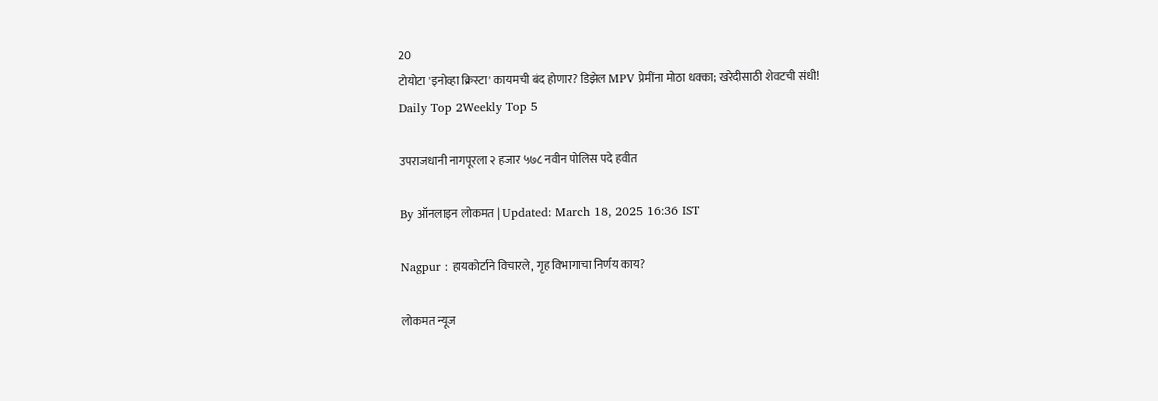20
टोयोटा 'इनोव्हा क्रिस्टा' कायमची बंद होणार? डिझेल MPV प्रेमींना मोठा धक्का; खरेदीसाठी शेवटची संधी!
Daily Top 2Weekly Top 5

उपराजधानी नागपूरला २ हजार ५७८ नवीन पोलिस पदे हवीत

By ऑनलाइन लोकमत | Updated: March 18, 2025 16:36 IST

Nagpur : हायकोर्टाने विचारले, गृह विभागाचा निर्णय काय?

लोकमत न्यूज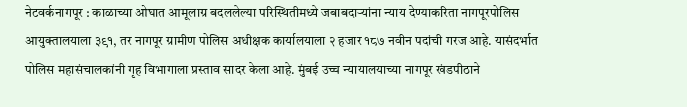नेटवर्कनागपूर : काळाच्या ओघात आमूलाग्र बदललेल्या परिस्थितीमध्ये जबाबदाऱ्यांना न्याय देण्याकरिता नागपूरपोलिस आयुक्तालयाला ३९१, तर नागपूर ग्रामीण पोलिस अधीक्षक कार्यालयाला २ हजार १८७ नवीन पदांची गरज आहे. यासंदर्भात पोलिस महासंचालकांनी गृह विभागाला प्रस्ताव सादर केला आहे. मुंबई उच्च न्यायालयाच्या नागपूर खंडपीठाने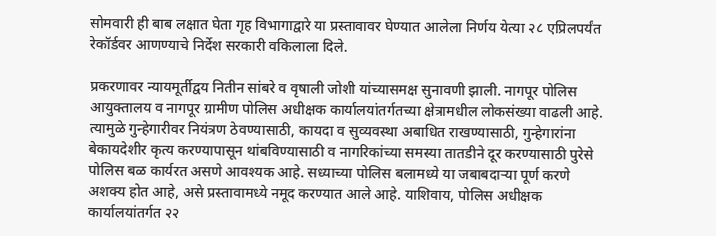सोमवारी ही बाब लक्षात घेता गृह विभागाद्वारे या प्रस्तावावर घेण्यात आलेला निर्णय येत्या २८ एप्रिलपर्यंत रेकॉर्डवर आणण्याचे निर्देश सरकारी वकिलाला दिले.

प्रकरणावर न्यायमूर्तीद्वय नितीन सांबरे व वृषाली जोशी यांच्यासमक्ष सुनावणी झाली. नागपूर पोलिस आयुक्तालय व नागपूर ग्रामीण पोलिस अधीक्षक कार्यालयांतर्गतच्या क्षेत्रामधील लोकसंख्या वाढली आहे. त्यामुळे गुन्हेगारीवर नियंत्रण ठेवण्यासाठी, कायदा व सुव्यवस्था अबाधित राखण्यासाठी, गुन्हेगारांना बेकायदेशीर कृत्य करण्यापासून थांबविण्यासाठी व नागरिकांच्या समस्या तातडीने दूर करण्यासाठी पुरेसे पोलिस बळ कार्यरत असणे आवश्यक आहे. सध्याच्या पोलिस बलामध्ये या जबाबदाऱ्या पूर्ण करणे अशक्य होत आहे, असे प्रस्तावामध्ये नमूद करण्यात आले आहे. याशिवाय, पोलिस अधीक्षक कार्यालयांतर्गत २२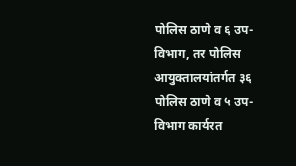पोलिस ठाणे व ६ उप-विभाग, तर पोलिस आयुक्तालयांतर्गत ३६ पोलिस ठाणे व ५ उप-विभाग कार्यरत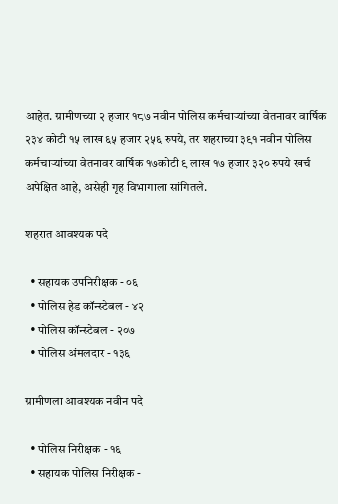आहेत. ग्रामीणच्या २ हजार १८७ नवीन पोलिस कर्मचाऱ्यांच्या वेतनावर वार्षिक २३४ कोटी १५ लाख ६५ हजार २५६ रुपये, तर शहराच्या ३९१ नवीन पोलिस कर्मचाऱ्यांच्या वेतनावर वार्षिक १७कोटी ९ लाख १७ हजार ३२० रुपये खर्च अपेक्षित आहे, असेही गृह विभागाला सांगितले.

शहरात आवश्यक पदे

  • सहायक उपनिरीक्षक - ०६
  • पोलिस हेड कॉन्स्टेबल - ४२
  • पोलिस कॉन्स्टेबल - २०७
  • पोलिस अंमलदार - १३६

ग्रामीणला आवश्यक नवीन पदे

  • पोलिस निरीक्षक - १६
  • सहायक पोलिस निरीक्षक -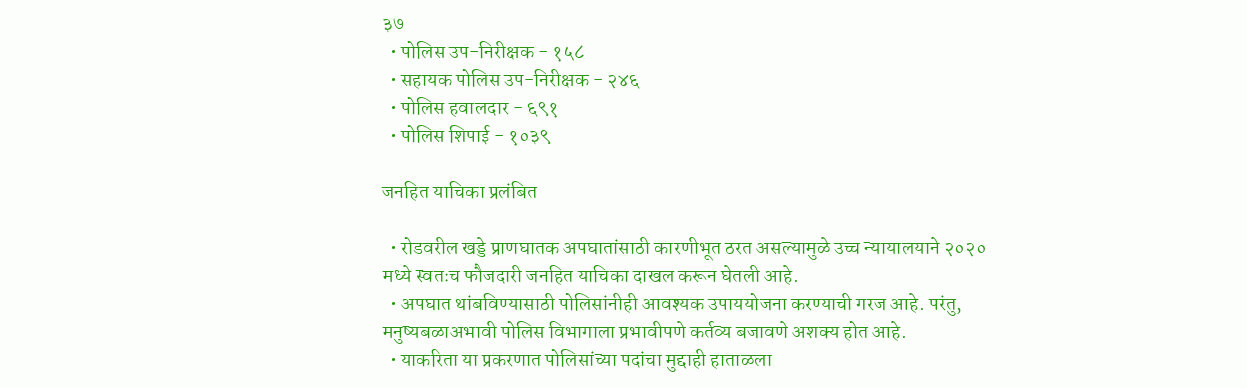३७
  • पोलिस उप-निरीक्षक - १५८
  • सहायक पोलिस उप-निरीक्षक - २४६
  • पोलिस हवालदार - ६९१
  • पोलिस शिपाई - १०३९

जनहित याचिका प्रलंबित

  • रोडवरील खड्डे प्राणघातक अपघातांसाठी कारणीभूत ठरत असल्यामुळे उच्च न्यायालयाने २०२० मध्ये स्वतःच फौजदारी जनहित याचिका दाखल करून घेतली आहे.
  • अपघात थांबविण्यासाठी पोलिसांनीही आवश्यक उपाययोजना करण्याची गरज आहे. परंतु, मनुष्यबळाअभावी पोलिस विभागाला प्रभावीपणे कर्तव्य बजावणे अशक्य होत आहे.
  • याकरिता या प्रकरणात पोलिसांच्या पदांचा मुद्दाही हाताळला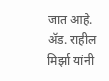जात आहे. ॲड. राहील मिर्झा यांनी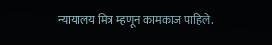न्यायालय मित्र म्हणून कामकाज पाहिले.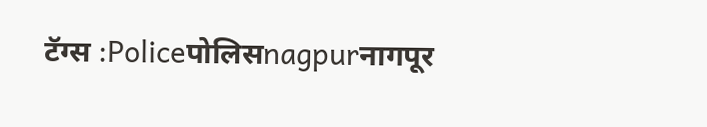टॅग्स :Policeपोलिसnagpurनागपूर